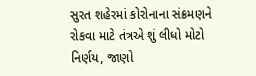સુરત શહેરમાં કોરોનાના સંક્રમણને રોકવા માટે તંત્રએ શું લીધો મોટો નિર્ણય, જાણો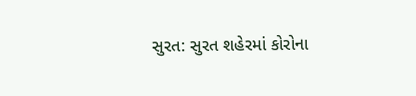સુરત: સુરત શહેરમાં કોરોના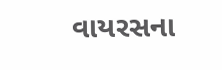વાયરસના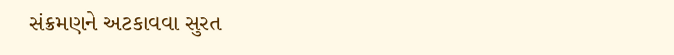સંક્રમણને અટકાવવા સુરત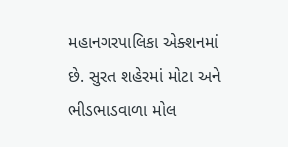મહાનગરપાલિકા એક્શનમાં છે. સુરત શહેરમાં મોટા અને ભીડભાડવાળા મોલ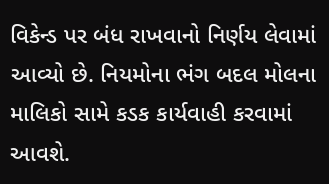વિકેન્ડ પર બંધ રાખવાનો નિર્ણય લેવામાં આવ્યો છે. નિયમોના ભંગ બદલ મોલના માલિકો સામે કડક કાર્યવાહી કરવામાં આવશે.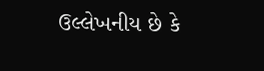ઉલ્લેખનીય છે કે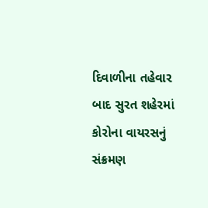દિવાળીના તહેવાર બાદ સુરત શહેરમાં કોરોના વાયરસનું સંક્રમણ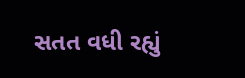સતત વધી રહ્યું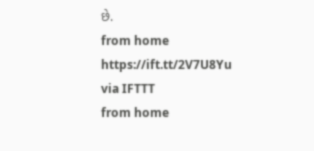છે.
from home https://ift.tt/2V7U8Yu
via IFTTT
from home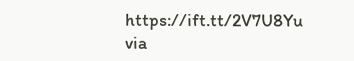https://ift.tt/2V7U8Yu
via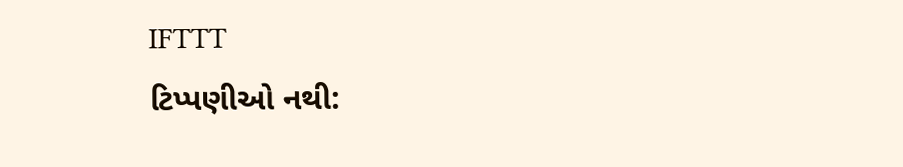IFTTT
ટિપ્પણીઓ નથી: